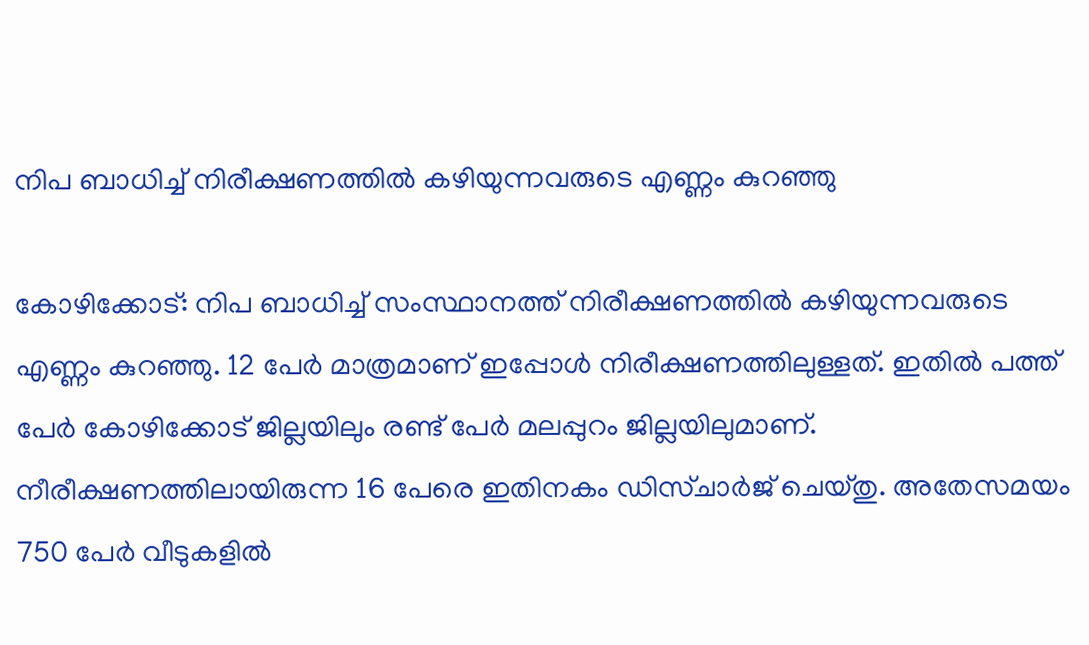നിപ ബാധിച്ച് നിരീക്ഷണത്തില്‍ കഴിയുന്നവരുടെ എണ്ണം കുറഞ്ഞു

കോഴിക്കോട്: നിപ ബാധിച്ച് സംസ്ഥാനത്ത് നിരീക്ഷണത്തില്‍ കഴിയുന്നവരുടെ എണ്ണം കുറഞ്ഞു. 12 പേര്‍ മാത്രമാണ് ഇപ്പോള്‍ നിരീക്ഷണത്തിലുള്ളത്. ഇതില്‍ പത്ത് പേര്‍ കോഴിക്കോട് ജില്ലയിലും രണ്ട് പേര്‍ മലപ്പുറം ജില്ലയിലുമാണ്. നീരീക്ഷണത്തിലായിരുന്ന 16 പേരെ ഇതിനകം ഡിസ്ചാര്‍ജ് ചെയ്തു. അതേസമയം 750 പേര്‍ വീടുകളില്‍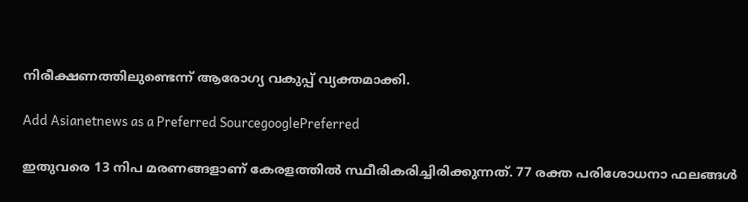നിരീക്ഷണത്തിലുണ്ടെന്ന് ആരോഗ്യ വകുപ്പ് വ്യക്തമാക്കി.

Add Asianetnews as a Preferred SourcegooglePreferred

ഇതുവരെ 13 നിപ മരണങ്ങളാണ് കേരളത്തില്‍ സ്ഥീരികരിച്ചിരിക്കുന്നത്. 77 രക്ത പരിശോധനാ ഫലങ്ങള്‍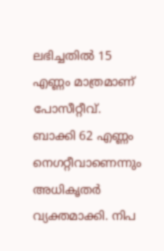ലഭിച്ചതില്‍ 15 എണ്ണം മാത്രമാണ് പോസീറ്റീവ്. ബാക്കി 62 എണ്ണം നെഗറ്റീവാണെന്നും അധികൃതര്‍ വ്യക്തമാക്കി. നിപ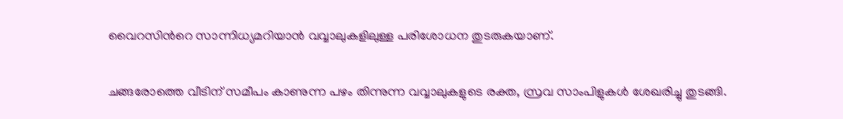വൈറസിന്‍റെ സാന്നിധ്യമറിയാന്‍ വവ്വാലുകളിലുള്ള പരിശോധന തുടരുകയാണ്.

ചങ്ങരോത്തെ വീടിന് സമീപം കാണുന്ന പഴം തിന്നുന്ന വവ്വാലുകളുടെ രക്ത, സ്രവ സാംപിളുകള്‍ ശേഖരിച്ചു തുടങ്ങി.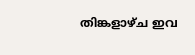തിങ്കളാഴ്ച ഇവ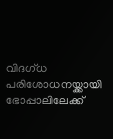വിദഗ്ധ പരിശോധനയ്ക്കായി ഭോപ്പാലിലേക്ക്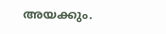അയക്കും.